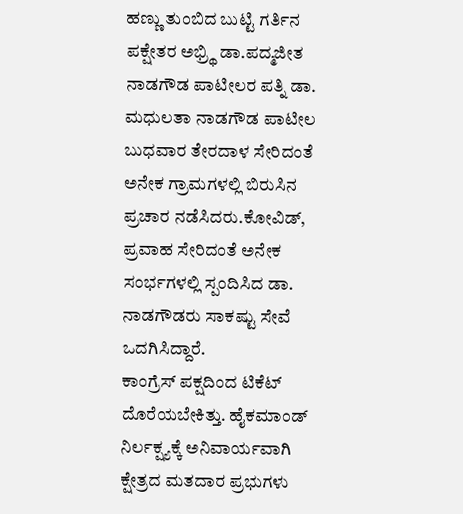ಹಣ್ಣು ತುಂಬಿದ ಬುಟ್ಟಿ ಗರ್ತಿನ ಪಕ್ಷೇತರ ಅಭ್ರ್ಥಿ ಡಾ.ಪದ್ಮಜೀತ ನಾಡಗೌಡ ಪಾಟೀಲರ ಪತ್ನಿ ಡಾ. ಮಧುಲತಾ ನಾಡಗೌಡ ಪಾಟೀಲ ಬುಧವಾರ ತೇರದಾಳ ಸೇರಿದಂತೆ ಅನೇಕ ಗ್ರಾಮಗಳಲ್ಲಿ ಬಿರುಸಿನ ಪ್ರಚಾರ ನಡೆಸಿದರು.ಕೋವಿಡ್, ಪ್ರವಾಹ ಸೇರಿದಂತೆ ಅನೇಕ ಸಂರ್ಭಗಳಲ್ಲಿ ಸ್ಪಂದಿಸಿದ ಡಾ. ನಾಡಗೌಡರು ಸಾಕಷ್ಟು ಸೇವೆ ಒದಗಿಸಿದ್ದಾರೆ.
ಕಾಂಗ್ರೆಸ್ ಪಕ್ಷದಿಂದ ಟಿಕೆಟ್ ದೊರೆಯಬೇಕಿತ್ತು. ಹೈಕಮಾಂಡ್ ನಿರ್ಲಕ್ಷ್ಯಕ್ಕೆ ಅನಿವಾರ್ಯವಾಗಿ ಕ್ಷೇತ್ರದ ಮತದಾರ ಪ್ರಭುಗಳು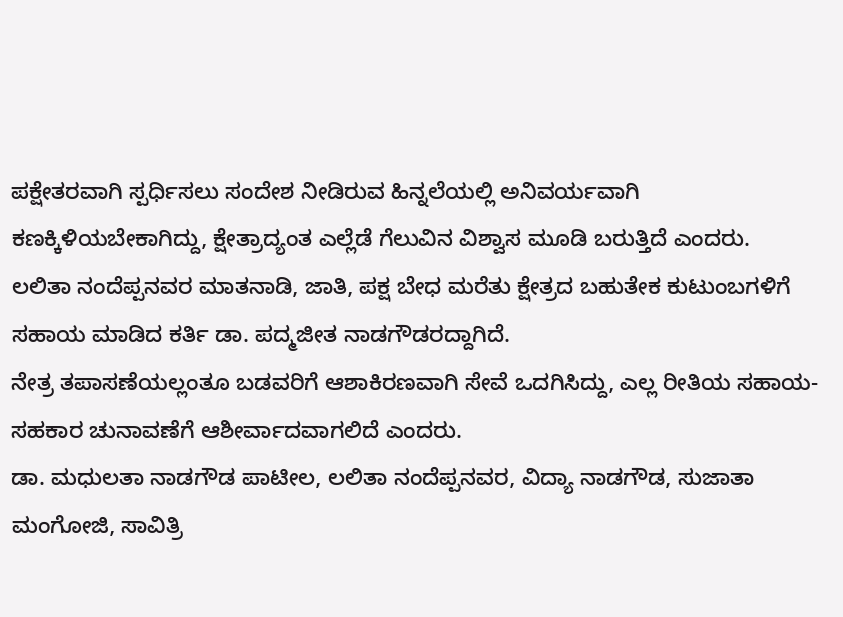ಪಕ್ಷೇತರವಾಗಿ ಸ್ಪರ್ಧಿಸಲು ಸಂದೇಶ ನೀಡಿರುವ ಹಿನ್ನಲೆಯಲ್ಲಿ ಅನಿವರ್ಯವಾಗಿ ಕಣಕ್ಕಿಳಿಯಬೇಕಾಗಿದ್ದು, ಕ್ಷೇತ್ರಾದ್ಯಂತ ಎಲ್ಲೆಡೆ ಗೆಲುವಿನ ವಿಶ್ವಾಸ ಮೂಡಿ ಬರುತ್ತಿದೆ ಎಂದರು.
ಲಲಿತಾ ನಂದೆಪ್ಪನವರ ಮಾತನಾಡಿ, ಜಾತಿ, ಪಕ್ಷ ಬೇಧ ಮರೆತು ಕ್ಷೇತ್ರದ ಬಹುತೇಕ ಕುಟುಂಬಗಳಿಗೆ ಸಹಾಯ ಮಾಡಿದ ಕರ್ತಿ ಡಾ. ಪದ್ಮಜೀತ ನಾಡಗೌಡರದ್ದಾಗಿದೆ.
ನೇತ್ರ ತಪಾಸಣೆಯಲ್ಲಂತೂ ಬಡವರಿಗೆ ಆಶಾಕಿರಣವಾಗಿ ಸೇವೆ ಒದಗಿಸಿದ್ದು, ಎಲ್ಲ ರೀತಿಯ ಸಹಾಯ-ಸಹಕಾರ ಚುನಾವಣೆಗೆ ಆಶೀರ್ವಾದವಾಗಲಿದೆ ಎಂದರು.
ಡಾ. ಮಧುಲತಾ ನಾಡಗೌಡ ಪಾಟೀಲ, ಲಲಿತಾ ನಂದೆಪ್ಪನವರ, ವಿದ್ಯಾ ನಾಡಗೌಡ, ಸುಜಾತಾ ಮಂಗೋಜಿ, ಸಾವಿತ್ರಿ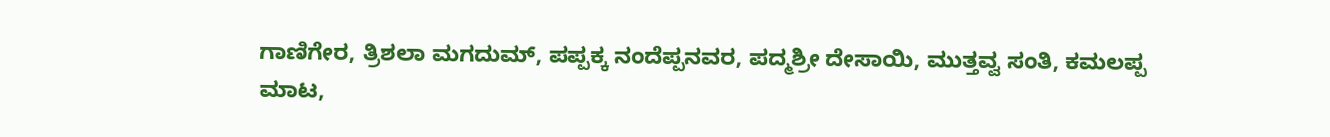ಗಾಣಿಗೇರ, ತ್ರಿಶಲಾ ಮಗದುಮ್, ಪಪ್ಪಕ್ಕ ನಂದೆಪ್ಪನವರ, ಪದ್ಮಶ್ರೀ ದೇಸಾಯಿ, ಮುತ್ತವ್ವ ಸಂತಿ, ಕಮಲಪ್ಪ ಮಾಟ,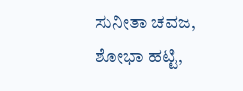ಸುನೀತಾ ಚವಜ, ಶೋಭಾ ಹಟ್ಟಿ,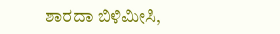ಶಾರದಾ ಬಿಳಿಮೀಸಿ,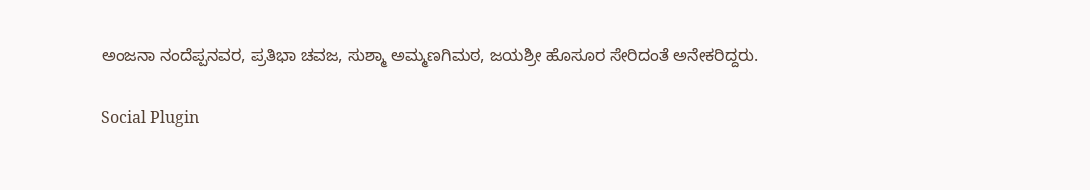ಅಂಜನಾ ನಂದೆಪ್ಪನವರ, ಪ್ರತಿಭಾ ಚವಜ, ಸುಶ್ಮಾ ಅಮ್ಮಣಗಿಮಠ, ಜಯಶ್ರೀ ಹೊಸೂರ ಸೇರಿದಂತೆ ಅನೇಕರಿದ್ದರು.

Social Plugin